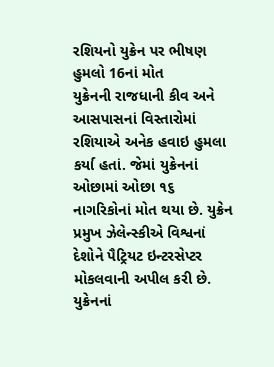રશિયનો યુક્રેન પર ભીષણ હુમલો 16નાં મોત
યુક્રેનની રાજધાની કીવ અને આસપાસનાં વિસ્તારોમાં રશિયાએ અનેક હવાઇ હુમલા કર્યા હતાં. જેમાં યુક્રેનનાં ઓછામાં ઓછા ૧૬ નાગરિકોનાં મોત થયા છે. યુક્રેન પ્રમુખ ઝેલેન્સ્કીએ વિશ્વનાં દેશોને પૈટ્રિયટ ઇન્ટરસેપ્ટર મોકલવાની અપીલ કરી છે. યુક્રેનનાં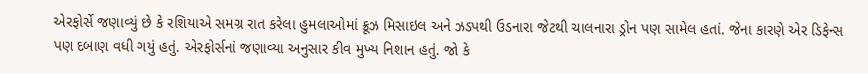એરફોર્સે જણાવ્યું છે કે રશિયાએ સમગ્ર રાત કરેલા હુમલાઓમાં ક્રૂઝ મિસાઇલ અને ઝડપથી ઉડનારા જેટથી ચાલનારા ડ્રોન પણ સામેલ હતાં. જેના કારણે એર ડિફેન્સ પણ દબાણ વધી ગયું હતું. એરફોર્સનાં જણાવ્યા અનુસાર કીવ મુખ્ય નિશાન હતું. જો કે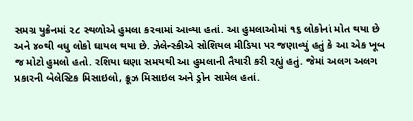સમગ્ર યુક્રેનમાં ૨૮ સ્થળોએ હુમલા કરવામાં આવ્યા હતાં. આ હુમલાઓમાં ૧૬ લોકોનાં મોત થયા છે અને ૪૦થી વધુ લોકો ઘાયલ થયા છે. ઝેલેન્સ્કીએ સોશિયલ મીડિયા પર જણાવ્યું હતું કે આ એક ખૂબ જ મોટો હુમલો હતો. રશિયા ઘણા સમયથી આ હુમલાની તૈયારી કરી રહ્યું હતું. જેમાં અલગ અલગ પ્રકારની બેલેસ્ટિક મિસાઇલો, ક્રૂઝ મિસાઇલ અને ડ્રોન સામેલ હતાં.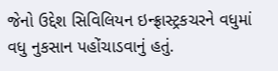જેનો ઉદ્દેશ સિવિલિયન ઇન્ફ્રાસ્ટ્રકચરને વધુમાં વધુ નુકસાન પહોંચાડવાનું હતું.